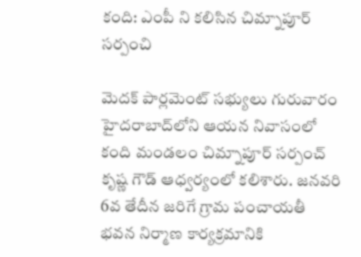కంది: ఎంపీ ని కలిసిన చిమ్నాపూర్ సర్పంచి

మెదక్ పార్లమెంట్ సభ్యులు గురువారం హైదరాబాద్‌లోని ఆయన నివాసంలో కంది మండలం చిమ్నాపూర్ సర్పంచ్ కృష్ణ గౌడ్ ఆధ్వర్యంలో కలిశారు. జనవరి 6వ తేదీన జరిగే గ్రామ పంచాయతీ భవన నిర్మాణ కార్యక్రమానికి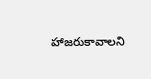హాజరుకావాలని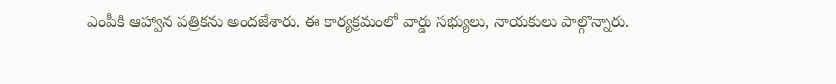ఎంపీకి ఆహ్వాన పత్రికను అందజేశారు. ఈ కార్యక్రమంలో వార్డు సభ్యులు, నాయకులు పాల్గొన్నారు.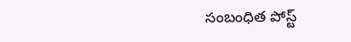సంబంధిత పోస్ట్